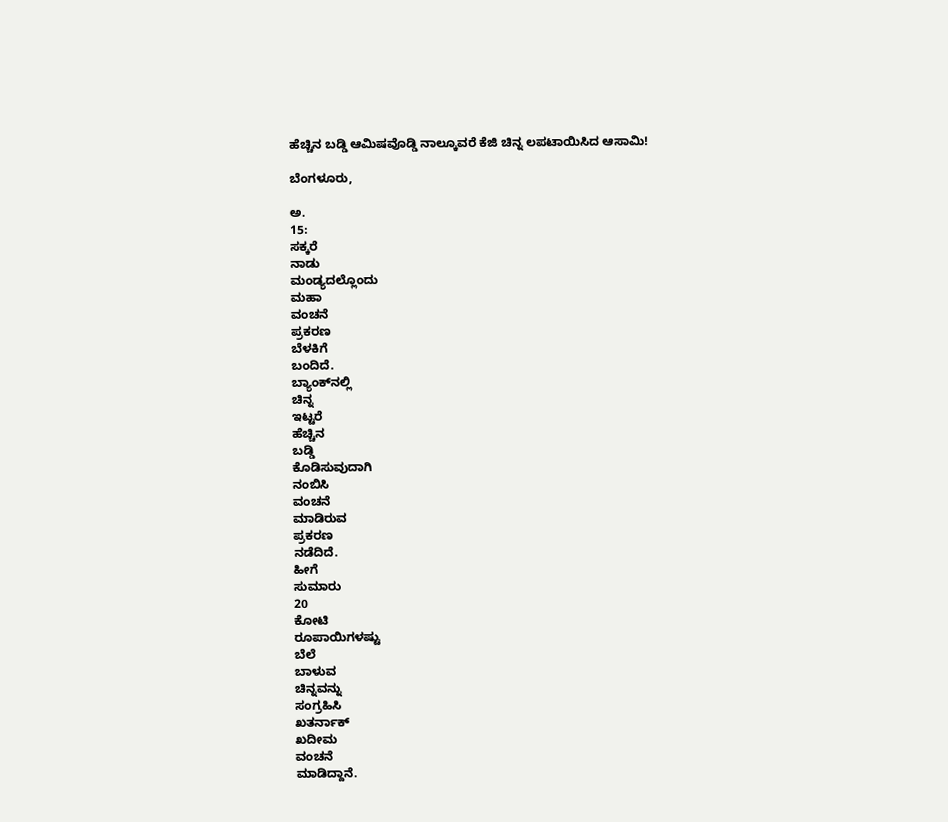ಹೆಚ್ಚಿನ ಬಡ್ಡಿ ಆಮಿಷವೊಡ್ಡಿ ನಾಲ್ಕೂವರೆ ಕೆಜಿ ಚಿನ್ನ ಲಪಟಾಯಿಸಿದ ಆಸಾಮಿ!

ಬೆಂಗಳೂರು,

ಅ.
15:
ಸಕ್ಕರೆ
ನಾಡು
ಮಂಡ್ಯದಲ್ಲೊಂದು
ಮಹಾ
ವಂಚನೆ
ಪ್ರಕರಣ
ಬೆಳಕಿಗೆ
ಬಂದಿದೆ.
ಬ್ಯಾಂಕ್‌ನಲ್ಲಿ
ಚಿನ್ನ
ಇಟ್ಟರೆ
ಹೆಚ್ಚಿನ‌
ಬಡ್ಡಿ
ಕೊಡಿಸುವುದಾಗಿ
ನಂಬಿಸಿ
ವಂಚನೆ
ಮಾಡಿರುವ
ಪ್ರಕರಣ
ನಡೆದಿದೆ.
ಹೀಗೆ
ಸುಮಾರು
20
ಕೋಟಿ
ರೂಪಾಯಿಗಳಷ್ಟು
ಬೆಲೆ
ಬಾಳುವ
ಚಿನ್ನವನ್ನು
ಸಂಗ್ರಹಿಸಿ
ಖತರ್ನಾಕ್
ಖದೀಮ
ವಂಚನೆ
ಮಾಡಿದ್ದಾನೆ.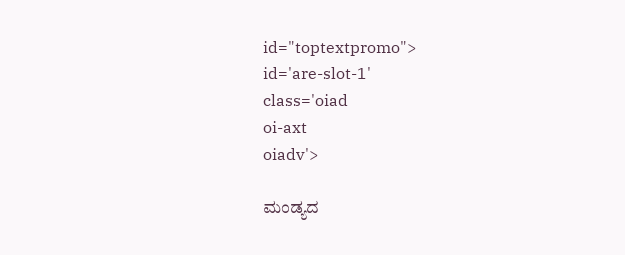id="toptextpromo">
id='are-slot-1'
class='oiad
oi-axt
oiadv'>

ಮಂಡ್ಯದ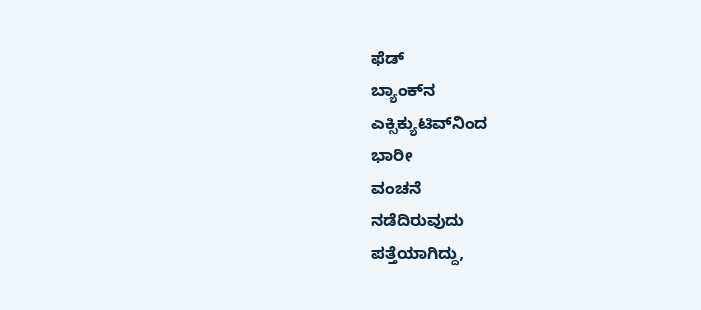ಫೆಡ್
ಬ್ಯಾಂಕ್‌ನ
ಎಕ್ಸಿಕ್ಯುಟಿವ್‌ನಿಂದ
ಭಾರೀ
ವಂಚನೆ
ನಡೆದಿರುವುದು
ಪತ್ತೆಯಾಗಿದ್ದು,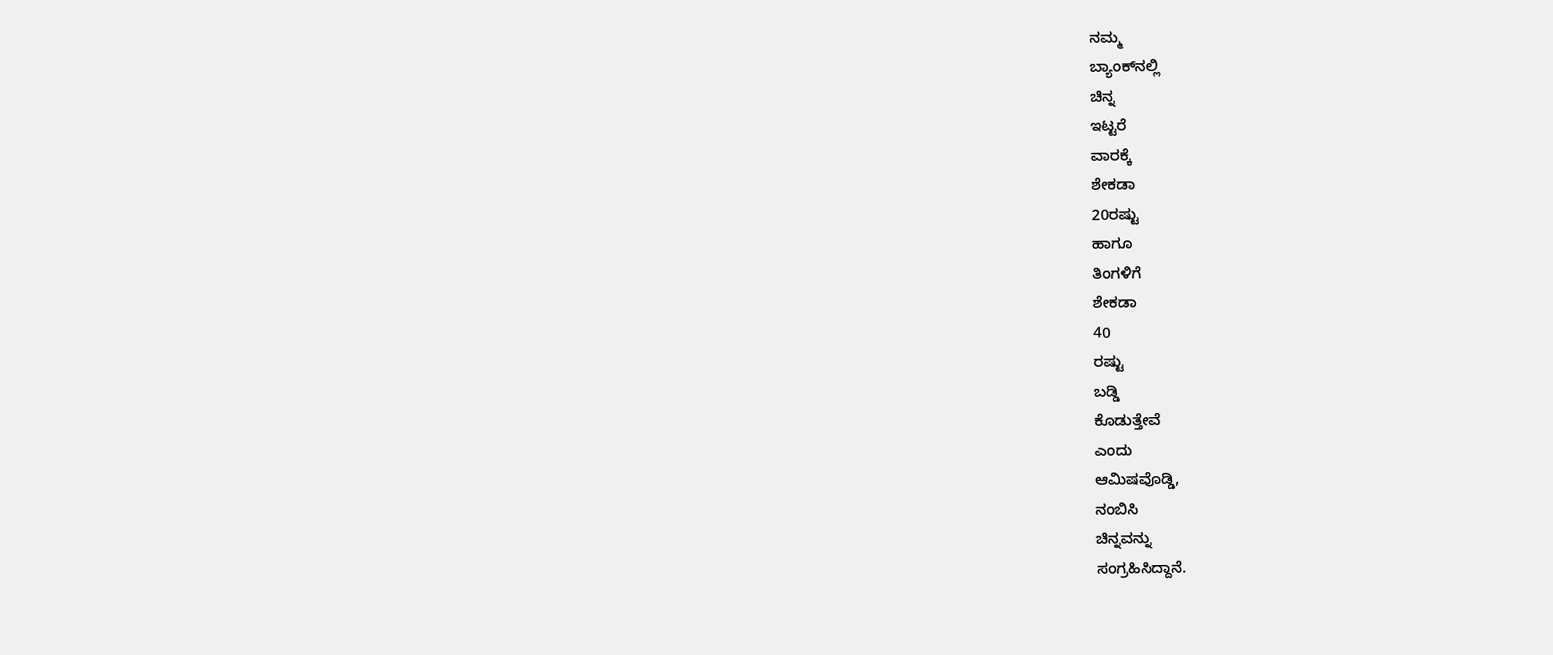ನಮ್ಮ
ಬ್ಯಾಂಕ್‌ನಲ್ಲಿ
ಚಿನ್ನ
ಇಟ್ಟರೆ
ವಾರಕ್ಕೆ
ಶೇಕಡಾ
20ರಷ್ಟು
ಹಾಗೂ
ತಿಂಗಳಿಗೆ
ಶೇಕಡಾ
40
ರಷ್ಟು
ಬಡ್ಡಿ
ಕೊಡುತ್ತೇವೆ
ಎಂದು
ಆಮಿಷವೊಡ್ಡಿ,
ನಂಬಿಸಿ
ಚಿನ್ನವನ್ನು
ಸಂಗ್ರಹಿಸಿದ್ದಾನೆ.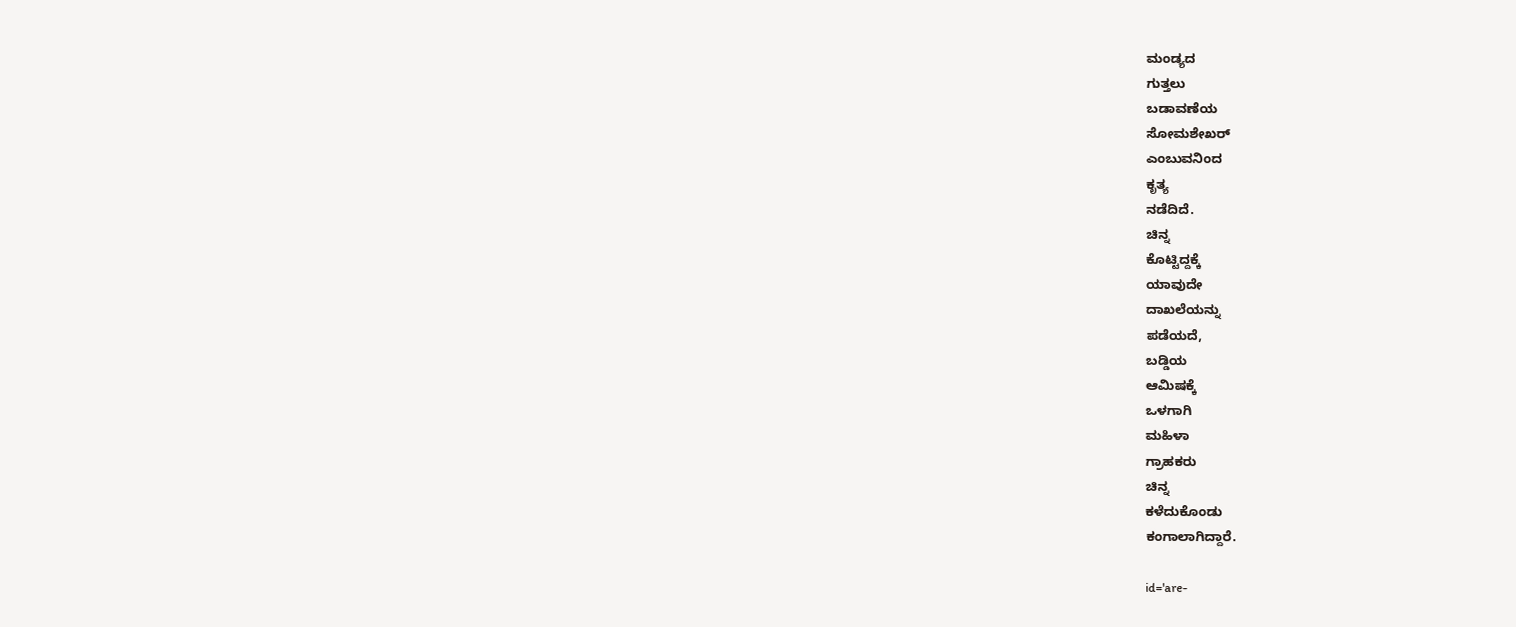ಮಂಡ್ಯದ
ಗುತ್ತಲು
ಬಡಾವಣೆಯ
ಸೋಮಶೇಖರ್
ಎಂಬುವನಿಂದ
ಕೃತ್ಯ
ನಡೆದಿದೆ.
ಚಿನ್ನ
ಕೊಟ್ಟಿದ್ದಕ್ಕೆ
ಯಾವುದೇ
ದಾಖಲೆಯನ್ನು
ಪಡೆಯದೆ,
ಬಡ್ಡಿಯ
ಆಮಿಷಕ್ಕೆ
ಒಳಗಾಗಿ
ಮಹಿಳಾ
ಗ್ರಾಹಕರು
ಚಿನ್ನ
ಕಳೆದುಕೊಂಡು
ಕಂಗಾಲಾಗಿದ್ದಾರೆ.

id='are-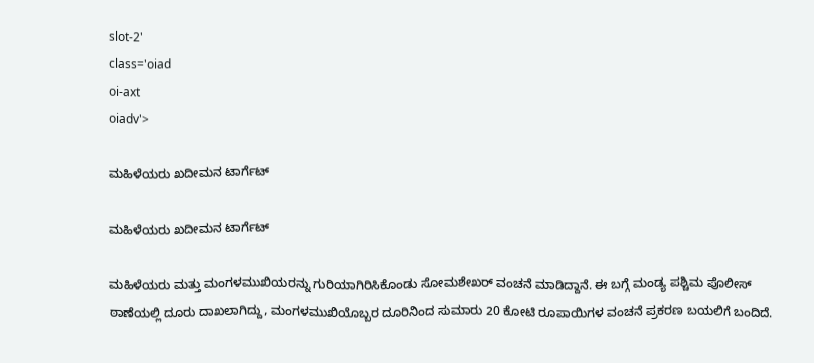slot-2'
class='oiad
oi-axt
oiadv'>

ಮಹಿಳೆಯರು ಖದೀಮನ ಟಾರ್ಗೆಟ್

ಮಹಿಳೆಯರು ಖದೀಮನ ಟಾರ್ಗೆಟ್

ಮಹಿಳೆಯರು ಮತ್ತು ಮಂಗಳಮುಖಿಯರನ್ನು ಗುರಿಯಾಗಿರಿಸಿಕೊಂಡು ಸೋಮಶೇಖರ್ ವಂಚನೆ ಮಾಡಿದ್ದಾನೆ. ಈ ಬಗ್ಗೆ ಮಂಡ್ಯ ಪಶ್ಚಿಮ ಪೊಲೀಸ್ ಠಾಣೆಯಲ್ಲಿ ದೂರು ದಾಖಲಾಗಿದ್ದು, ಮಂಗಳಮುಖಿಯೊಬ್ಬರ ದೂರಿನಿಂದ ಸುಮಾರು 20 ಕೋಟಿ ರೂಪಾಯಿಗಳ ವಂಚನೆ ಪ್ರಕರಣ ಬಯಲಿಗೆ ಬಂದಿದೆ.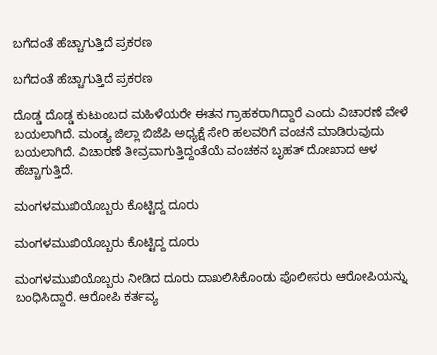ಬಗೆದಂತೆ ಹೆಚ್ಚಾಗುತ್ತಿದೆ ಪ್ರಕರಣ

ಬಗೆದಂತೆ ಹೆಚ್ಚಾಗುತ್ತಿದೆ ಪ್ರಕರಣ

ದೊಡ್ಡ ದೊಡ್ಡ ಕುಟುಂಬದ ಮಹಿಳೆಯರೇ ಈತನ ಗ್ರಾಹಕರಾಗಿದ್ದಾರೆ ಎಂದು ವಿಚಾರಣೆ ವೇಳೆ ಬಯಲಾಗಿದೆ. ಮಂಡ್ಯ ಜಿಲ್ಲಾ ಬಿಜೆಪಿ ಅಧ್ಯಕ್ಷೆ ಸೇರಿ ಹಲವರಿಗೆ ವಂಚನೆ ಮಾಡಿರುವುದು ಬಯಲಾಗಿದೆ. ವಿಚಾರಣೆ ತೀವ್ರವಾಗುತ್ತಿದ್ದಂತೆಯೆ ವಂಚಕನ ಬೃಹತ್ ದೋಖಾದ ಆಳ ಹೆಚ್ಚಾಗುತ್ತಿದೆ.

ಮಂಗಳಮುಖಿಯೊಬ್ಬರು ಕೊಟ್ಟಿದ್ದ ದೂರು

ಮಂಗಳಮುಖಿಯೊಬ್ಬರು ಕೊಟ್ಟಿದ್ದ ದೂರು

ಮಂಗಳಮುಖಿಯೊಬ್ಬರು ನೀಡಿದ ದೂರು ದಾಖಲಿಸಿಕೊಂಡು ಪೊಲೀಸರು ಆರೋಪಿಯನ್ನು ಬಂಧಿಸಿದ್ದಾರೆ. ಆರೋಪಿ ಕರ್ತವ್ಯ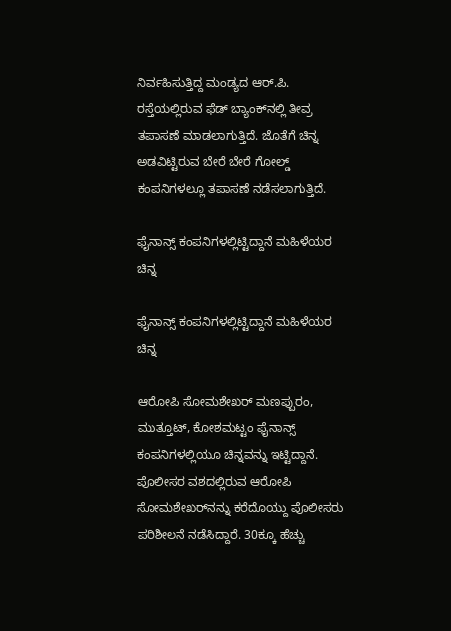ನಿರ್ವಹಿಸುತ್ತಿದ್ದ ಮಂಡ್ಯದ ಆರ್.ಪಿ. ರಸ್ತೆಯಲ್ಲಿರುವ ಫೆಡ್ ಬ್ಯಾಂಕ್‌ನಲ್ಲಿ ತೀವ್ರ ತಪಾಸಣೆ ಮಾಡಲಾಗುತ್ತಿದೆ. ಜೊತೆಗೆ ಚಿನ್ನ ಅಡವಿಟ್ಟಿರುವ ಬೇರೆ ಬೇರೆ ಗೋಲ್ಡ್‌ ಕಂಪನಿಗಳಲ್ಲೂ ತಪಾಸಣೆ ನಡೆಸಲಾಗುತ್ತಿದೆ.

ಫೈನಾನ್ಸ್ ಕಂಪನಿಗಳಲ್ಲಿಟ್ಟಿದ್ದಾನೆ ಮಹಿಳೆಯರ ಚಿನ್ನ

ಫೈನಾನ್ಸ್ ಕಂಪನಿಗಳಲ್ಲಿಟ್ಟಿದ್ದಾನೆ ಮಹಿಳೆಯರ ಚಿನ್ನ

ಆರೋಪಿ ಸೋಮಶೇಖರ್ ಮಣಪ್ಪುರಂ, ಮುತ್ತೂಟ್, ಕೋಶಮಟ್ಟಂ ಫೈನಾನ್ಸ್‌ ಕಂಪನಿಗಳಲ್ಲಿಯೂ ಚಿನ್ನವನ್ನು ಇಟ್ಟಿದ್ದಾನೆ. ಪೊಲೀಸರ ವಶದಲ್ಲಿರುವ ಆರೋಪಿ ಸೋಮಶೇಖರ್‌ನನ್ನು ಕರೆದೊಯ್ದು ಪೊಲೀಸರು ಪರಿಶೀಲನೆ ನಡೆಸಿದ್ದಾರೆ. 30ಕ್ಕೂ ಹೆಚ್ಚು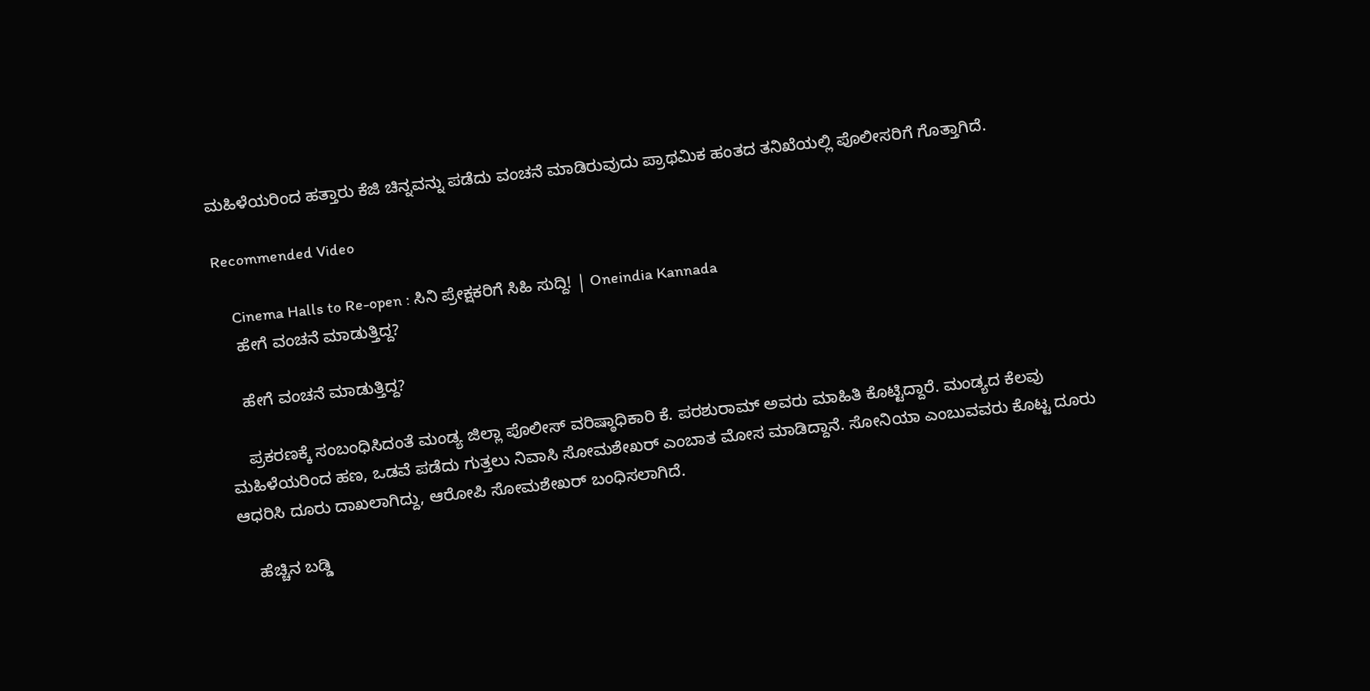ಮಹಿಳೆಯರಿಂದ ಹತ್ತಾರು ಕೆಜಿ ಚಿನ್ನವನ್ನು ಪಡೆದು ವಂಚನೆ ಮಾಡಿರುವುದು ಪ್ರಾಥಮಿಕ ಹಂತದ ತನಿಖೆಯಲ್ಲಿ ಪೊಲೀಸರಿಗೆ ಗೊತ್ತಾಗಿದೆ.

Recommended Video

    Cinema Halls to Re-open : ಸಿನಿ ಪ್ರೇಕ್ಷಕರಿಗೆ ಸಿಹಿ ಸುದ್ದಿ! | Oneindia Kannada
    ಹೇಗೆ ವಂಚನೆ ಮಾಡುತ್ತಿದ್ದ?

    ಹೇಗೆ ವಂಚನೆ ಮಾಡುತ್ತಿದ್ದ?

    ಪ್ರಕರಣಕ್ಕೆ ಸಂಬಂಧಿಸಿದಂತೆ ಮಂಡ್ಯ ಜಿಲ್ಲಾ ಪೊಲೀಸ್ ವರಿಷ್ಠಾಧಿಕಾರಿ ಕೆ. ಪರಶುರಾಮ್ ಅವರು ಮಾಹಿತಿ ಕೊಟ್ಟಿದ್ದಾರೆ. ಮಂಡ್ಯದ ಕೆಲವು ಮಹಿಳೆಯರಿಂದ ಹಣ, ಒಡವೆ ಪಡೆದು ಗುತ್ತಲು ನಿವಾಸಿ ಸೋಮಶೇಖರ್ ಎಂಬಾತ ಮೋಸ ಮಾಡಿದ್ದಾನೆ. ಸೋನಿಯಾ ಎಂಬುವವರು ಕೊಟ್ಟ ದೂರು ಆಧರಿಸಿ ದೂರು ದಾಖಲಾಗಿದ್ದು, ಆರೋಪಿ ಸೋಮಶೇಖರ್ ಬಂಧಿಸಲಾಗಿದೆ.

    ಹೆಚ್ಚಿನ ಬಡ್ಡಿ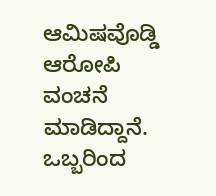ಆಮಿಷವೊಡ್ಡಿ ಆರೋಪಿ ವಂಚನೆ ಮಾಡಿದ್ದಾನೆ. ಒಬ್ಬರಿಂದ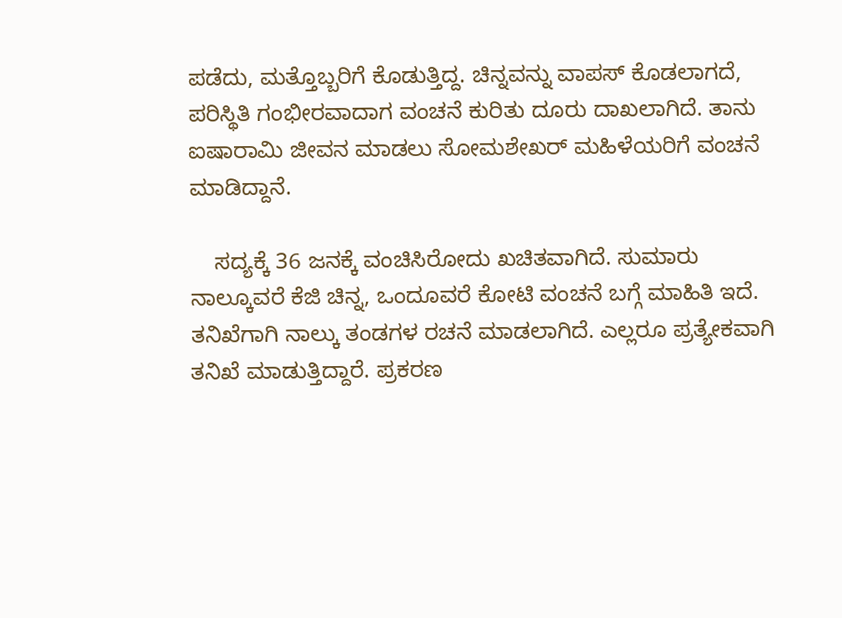ಪಡೆದು, ಮತ್ತೊಬ್ಬರಿಗೆ ಕೊಡುತ್ತಿದ್ದ. ಚಿನ್ನವನ್ನು ವಾಪಸ್ ಕೊಡಲಾಗದೆ, ಪರಿಸ್ಥಿತಿ ಗಂಭೀರವಾದಾಗ ವಂಚನೆ ಕುರಿತು ದೂರು ದಾಖಲಾಗಿದೆ. ತಾನು ಐಷಾರಾಮಿ ಜೀವನ ಮಾಡಲು ಸೋಮಶೇಖರ್ ಮಹಿಳೆಯರಿಗೆ ವಂಚನೆ ಮಾಡಿದ್ದಾನೆ.

    ಸದ್ಯಕ್ಕೆ 36 ಜನಕ್ಕೆ ವಂಚಿಸಿರೋದು ಖಚಿತವಾಗಿದೆ. ಸುಮಾರು ನಾಲ್ಕೂವರೆ ಕೆಜಿ ಚಿನ್ನ, ಒಂದೂವರೆ ಕೋಟಿ ವಂಚನೆ ಬಗ್ಗೆ ಮಾಹಿತಿ ಇದೆ. ತನಿಖೆಗಾಗಿ ನಾಲ್ಕು ತಂಡಗಳ ರಚನೆ ಮಾಡಲಾಗಿದೆ. ಎಲ್ಲರೂ ಪ್ರತ್ಯೇಕವಾಗಿ ತನಿಖೆ ಮಾಡುತ್ತಿದ್ದಾರೆ. ಪ್ರಕರಣ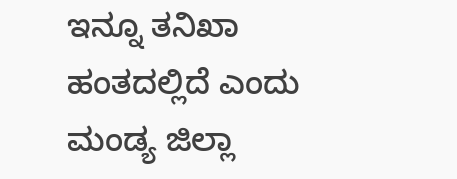ಇನ್ನೂ ತನಿಖಾ ಹಂತದಲ್ಲಿದೆ ಎಂದು ಮಂಡ್ಯ ಜಿಲ್ಲಾ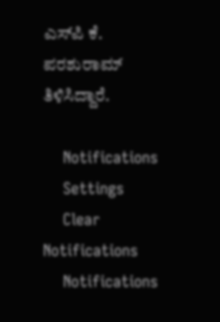ಎಸ್‌ಪಿ ಕೆ. ಪರಶುರಾಮ್ ತಿಳಿಸಿದ್ದಾರೆ.

    Notifications
    Settings
    Clear Notifications
    Notifications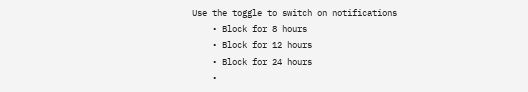Use the toggle to switch on notifications
    • Block for 8 hours
    • Block for 12 hours
    • Block for 24 hours
    •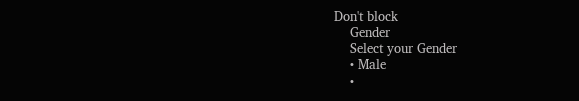Don't block
    Gender
    Select your Gender
    • Male
    •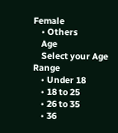Female
    • Others
    Age
    Select your Age Range
    • Under 18
    • 18 to 25
    • 26 to 35
    • 36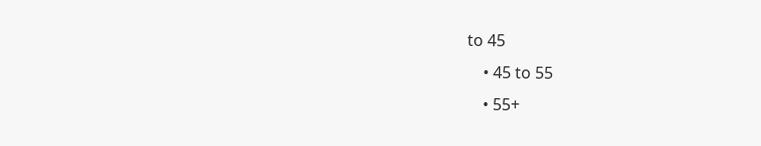to 45
    • 45 to 55
    • 55+